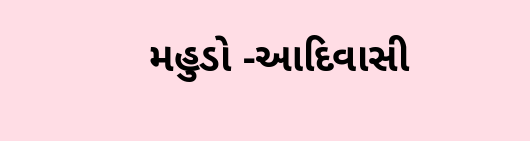મહુડો -આદિવાસી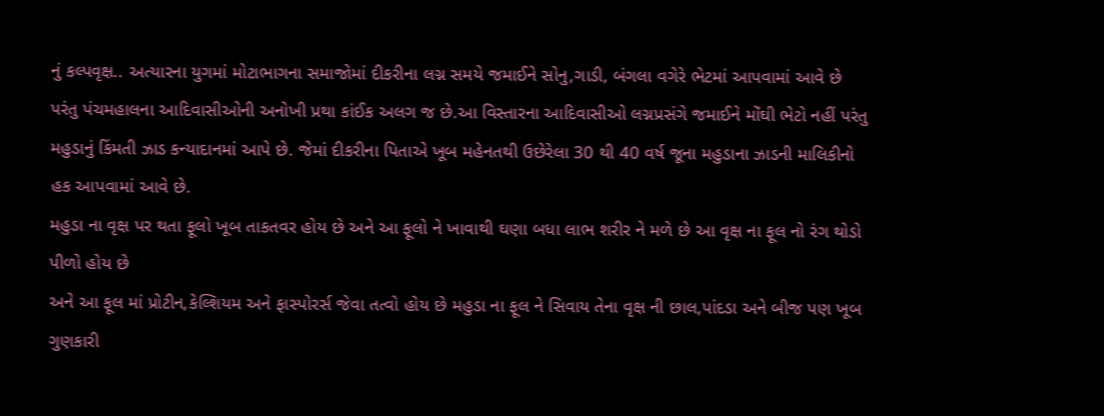નું કલ્પવૃક્ષ.. અત્યારના યુગમાં મોટાભાગના સમાજોમાં દીકરીના લગ્ન સમયે જમાઈને સોનુ,ગાડી, બંગલા વગેરે ભેટમાં આપવામાં આવે છે પરંતુ પંચમહાલના આદિવાસીઓની અનોખી પ્રથા કાંઈક અલગ જ છે.આ વિસ્તારના આદિવાસીઓ લગ્નપ્રસંગે જમાઈને મોંઘી ભેટો નહીં પરંતુ મહુડાનું કિંમતી ઝાડ કન્યાદાનમાં આપે છે. જેમાં દીકરીના પિતાએ ખૂબ મહેનતથી ઉછેરેલા 30 થી 40 વર્ષ જૂના મહુડાના ઝાડની માલિકીનો હક આપવામાં આવે છે.
મહુડા ના વૃક્ષ પર થતા ફૂલો ખૂબ તાકતવર હોય છે અને આ ફૂલો ને ખાવાથી ઘણા બધા લાભ શરીર ને મળે છે આ વૃક્ષ ના ફૂલ નો રંગ થોડો પીળો હોય છે
અને આ ફૂલ માં પ્રોટીન,કેલ્શિયમ અને ફાસ્પોરર્સ જેવા તત્વો હોય છે મહુડા ના ફૂલ ને સિવાય તેના વૃક્ષ ની છાલ,પાંદડા અને બીજ પણ ખૂબ ગુણકારી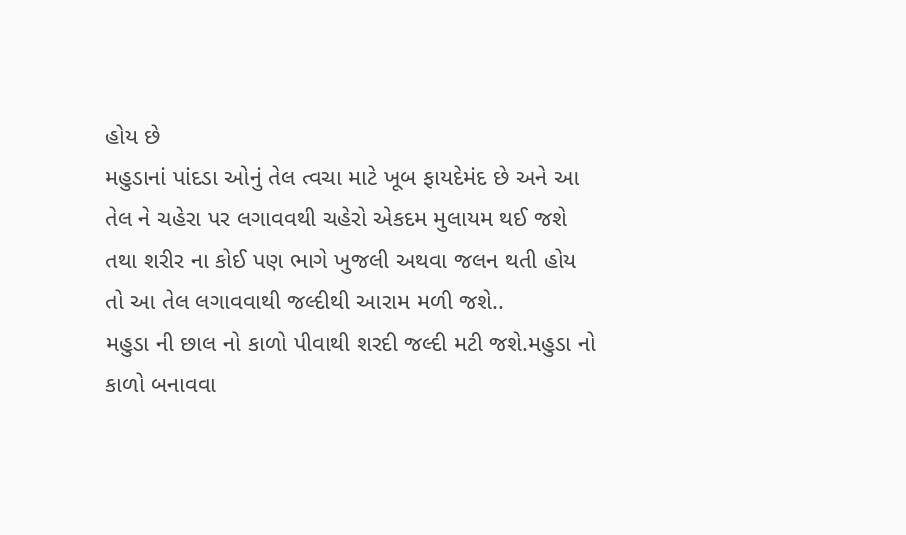હોય છે
મહુડાનાં પાંદડા ઓનું તેલ ત્વચા માટે ખૂબ ફાયદેમંદ છે અને આ તેલ ને ચહેરા પર લગાવવથી ચહેરો એકદમ મુલાયમ થઈ જશે તથા શરીર ના કોઈ પણ ભાગે ખુજલી અથવા જલન થતી હોય તો આ તેલ લગાવવાથી જલ્દીથી આરામ મળી જશે..
મહુડા ની છાલ નો કાળો પીવાથી શરદી જલ્દી મટી જશે.મહુડા નો કાળો બનાવવા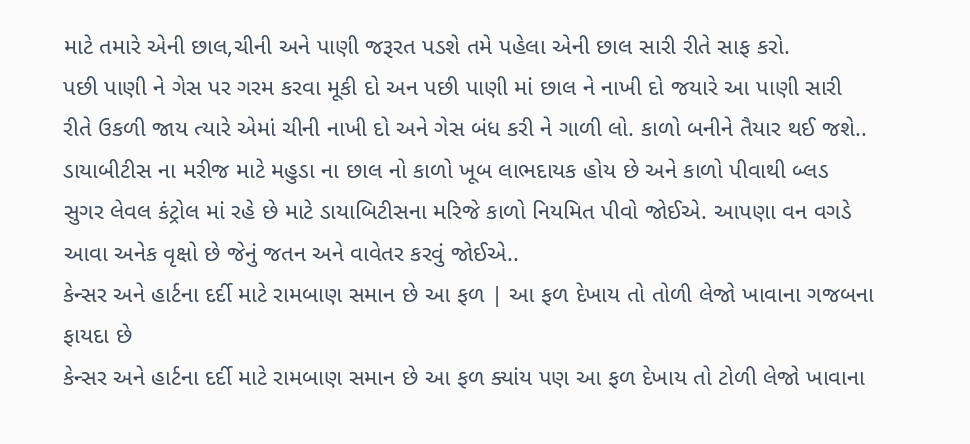માટે તમારે એની છાલ,ચીની અને પાણી જરૂરત પડશે તમે પહેલા એની છાલ સારી રીતે સાફ કરો.
પછી પાણી ને ગેસ પર ગરમ કરવા મૂકી દો અન પછી પાણી માં છાલ ને નાખી દો જયારે આ પાણી સારી રીતે ઉકળી જાય ત્યારે એમાં ચીની નાખી દો અને ગેસ બંધ કરી ને ગાળી લો. કાળો બનીને તૈયાર થઈ જશે..
ડાયાબીટીસ ના મરીજ માટે મહુડા ના છાલ નો કાળો ખૂબ લાભદાયક હોય છે અને કાળો પીવાથી બ્લડ સુગર લેવલ કંટ્રોલ માં રહે છે માટે ડાયાબિટીસના મરિજે કાળો નિયમિત પીવો જોઈએ. આપણા વન વગડે આવા અનેક વૃક્ષો છે જેનું જતન અને વાવેતર કરવું જોઈએ..
કેન્સર અને હાર્ટના દર્દી માટે રામબાણ સમાન છે આ ફળ | આ ફળ દેખાય તો તોળી લેજો ખાવાના ગજબના ફાયદા છે
કેન્સર અને હાર્ટના દર્દી માટે રામબાણ સમાન છે આ ફળ ક્યાંય પણ આ ફળ દેખાય તો ટોળી લેજો ખાવાના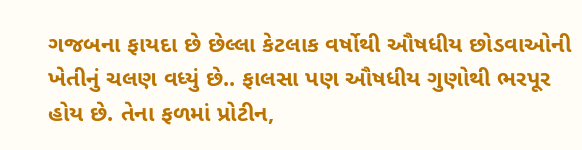ગજબના ફાયદા છે છેલ્લા કેટલાક વર્ષોથી ઔષધીય છોડવાઓની ખેતીનું ચલણ વધ્યું છે.. ફાલસા પણ ઔષધીય ગુણોથી ભરપૂર હોય છે. તેના ફળમાં પ્રોટીન,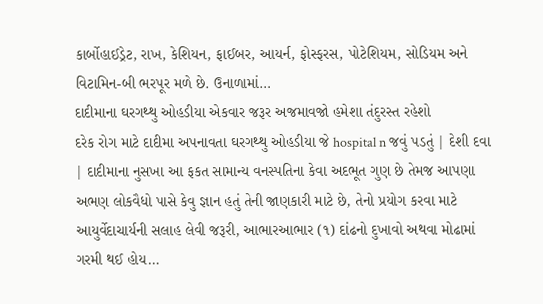કાર્બોહાઈડ્રેટ, રાખ, કેશિયન, ફાઈબર, આયર્ન, ફોસ્ફરસ, પોટેશિયમ, સોડિયમ અને વિટામિન-બી ભરપૂર મળે છે. ઉનાળામાં…
દાદીમાના ઘરગથ્થુ ઓહડીયા એકવાર જરૂર અજમાવજો હમેશા તંદુરસ્ત રહેશો
દરેક રોગ માટે દાદીમા અપનાવતા ઘરગથ્થુ ઓહડીયા જે hospital n જવું પડતું | દેશી દવા | દાદીમાના નુસખા આ ફકત સામાન્ય વનસ્પતિના કેવા અદભૂત ગુણ છે તેમજ આપણા અભણ લોકવૈધો પાસે કેવુ જ્ઞાન હતું તેની જાણકારી માટે છે, તેનો પ્રયોગ કરવા માટે આયુર્વેદાચાર્યની સલાહ લેવી જરૂરી, આભારઆભાર (૧) દાંઢનો દુખાવો અથવા મોઢામાં ગરમી થઈ હોય…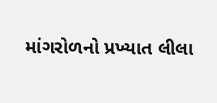માંગરોળનો પ્રખ્યાત લીલા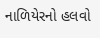નાળિયેરનો હલવો